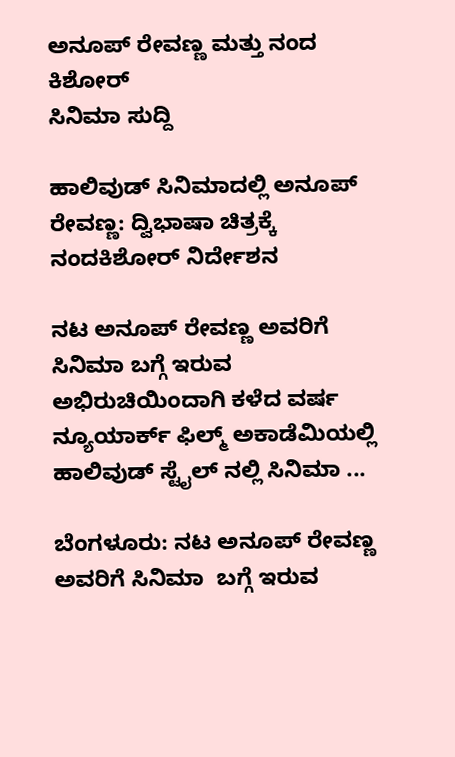ಅನೂಪ್ ರೇವಣ್ಣ ಮತ್ತು ನಂದ ಕಿಶೋರ್
ಸಿನಿಮಾ ಸುದ್ದಿ

ಹಾಲಿವುಡ್ ಸಿನಿಮಾದಲ್ಲಿ ಅನೂಪ್ ರೇವಣ್ಣ: ದ್ವಿಭಾಷಾ ಚಿತ್ರಕ್ಕೆ ನಂದಕಿಶೋರ್ ನಿರ್ದೇಶನ

ನಟ ಅನೂಪ್ ರೇವಣ್ಣ ಅವರಿಗೆ ಸಿನಿಮಾ ಬಗ್ಗೆ ಇರುವ ಅಭಿರುಚಿಯಿಂದಾಗಿ ಕಳೆದ ವರ್ಷ ನ್ಯೂಯಾರ್ಕ್ ಫಿಲ್ಮ್ ಅಕಾಡೆಮಿಯಲ್ಲಿ ಹಾಲಿವುಡ್ ಸ್ಟೈಲ್ ನಲ್ಲಿ ಸಿನಿಮಾ ...

ಬೆಂಗಳೂರು: ನಟ ಅನೂಪ್ ರೇವಣ್ಣ ಅವರಿಗೆ ಸಿನಿಮಾ  ಬಗ್ಗೆ ಇರುವ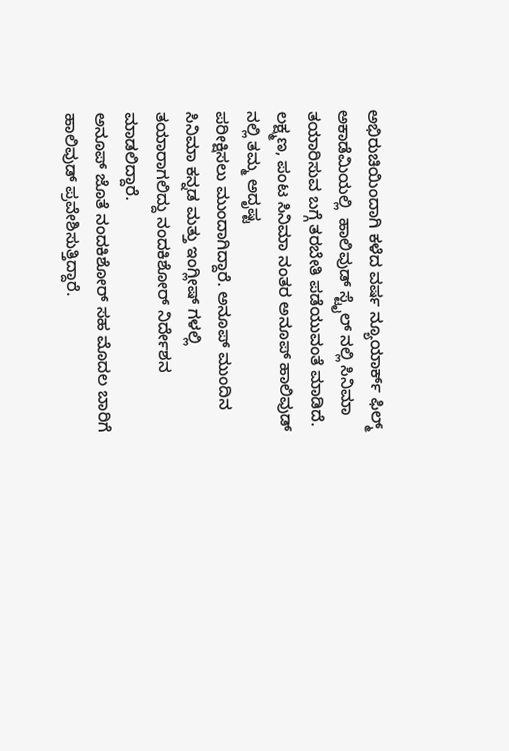ಅಭಿರುಚಿಯಿಂದಾಗಿ ಕಳೆದ ವರ್ಷ ನ್ಯೂಯಾರ್ಕ್ ಫಿಲ್ಮ್ ಅಕಾಡೆಮಿಯಲ್ಲಿ  ಹಾಲಿವುಡ್ ಸ್ಟೈಲ್ ನಲ್ಲಿ ಸಿನಿಮಾ ತಯಾರಿಸುವ ಬಗ್ಗೆ ತರಬೇತಿ ಪಡೆಯುವಂತೆ ಮಾಡಿದೆ.
ಲಕ್ಷ್ಮಣ, ಪಂಟ ಸಿನಿಮಾ ನಂತರ ಅನೂಪ್ ಹಾಲಿವುಡ್ ನಲ್ಲಿ ತಮ್ಮ ಅದೃಷ್ಟ
ಪರೀಕ್ಷಿಸಲು ಮುಂದಾಗಿದ್ದಾರೆ. ಅನೂಪ್ ಮುಂದಿನ ಸಿನಿಮಾ ಕನ್ನಡ ಮತ್ತು ಇಂಗ್ಲೀಷ್ ಗಳಲ್ಲಿ ತಯಾರಾಗಲಿದ್ದು ನಂದಕಿಶೋರ್ ನಿರ್ದೇಶನ ಮಾಡಲಿದ್ದಾರೆ.
ಅನೂಪ್ ಜೊತೆ ನಂದಕಿಶೋರ್ ಸಹ ಮೊದಲ ಬಾರಿಗೆ ಹಾಲಿವುಡ್ ಪ್ರವೇಶಿಸುತ್ತಿದ್ದಾರೆ.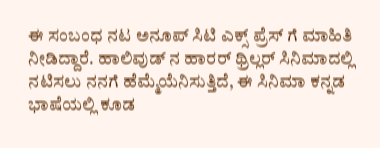ಈ ಸಂಬಂಧ ನಟ ಅನೂಪ್ ಸಿಟಿ ಎಕ್ಸ್ ಪ್ರೆಸ್ ಗೆ ಮಾಹಿತಿ ನೀಡಿದ್ದಾರೆ. ಹಾಲಿವುಡ್ ನ ಹಾರರ್ ಥ್ರಿಲ್ಲರ್ ಸಿನಿಮಾದಲ್ಲಿ ನಟಿಸಲು ನನಗೆ ಹೆಮ್ಮೆಯೆನಿಸುತ್ತಿದೆ, ಈ ಸಿನಿಮಾ ಕನ್ನಡ ಭಾಷೆಯಲ್ಲಿ ಕೂಡ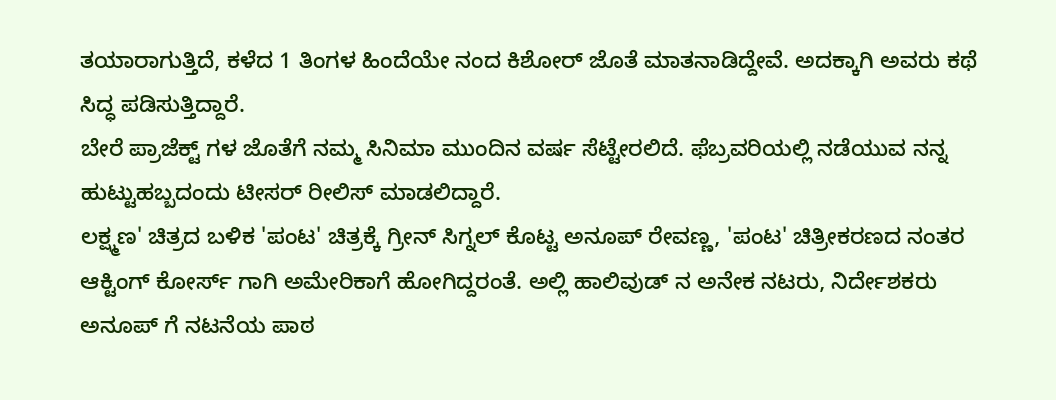ತಯಾರಾಗುತ್ತಿದೆ, ಕಳೆದ 1 ತಿಂಗಳ ಹಿಂದೆಯೇ ನಂದ ಕಿಶೋರ್ ಜೊತೆ ಮಾತನಾಡಿದ್ದೇವೆ. ಅದಕ್ಕಾಗಿ ಅವರು ಕಥೆ ಸಿದ್ಧ ಪಡಿಸುತ್ತಿದ್ದಾರೆ.
ಬೇರೆ ಪ್ರಾಜೆಕ್ಟ್ ಗಳ ಜೊತೆಗೆ ನಮ್ಮ ಸಿನಿಮಾ ಮುಂದಿನ ವರ್ಷ ಸೆಟ್ಟೇರಲಿದೆ. ಫೆಬ್ರವರಿಯಲ್ಲಿ ನಡೆಯುವ ನನ್ನ ಹುಟ್ಟುಹಬ್ಬದಂದು ಟೀಸರ್ ರೀಲಿಸ್ ಮಾಡಲಿದ್ದಾರೆ.
ಲಕ್ಷ್ಮಣ' ಚಿತ್ರದ ಬಳಿಕ 'ಪಂಟ' ಚಿತ್ರಕ್ಕೆ ಗ್ರೀನ್ ಸಿಗ್ನಲ್ ಕೊಟ್ಟ ಅನೂಪ್ ರೇವಣ್ಣ, 'ಪಂಟ' ಚಿತ್ರೀಕರಣದ ನಂತರ ಆಕ್ಟಿಂಗ್ ಕೋರ್ಸ್ ಗಾಗಿ ಅಮೇರಿಕಾಗೆ ಹೋಗಿದ್ದರಂತೆ. ಅಲ್ಲಿ ಹಾಲಿವುಡ್ ನ ಅನೇಕ ನಟರು, ನಿರ್ದೇಶಕರು ಅನೂಪ್ ಗೆ ನಟನೆಯ ಪಾಠ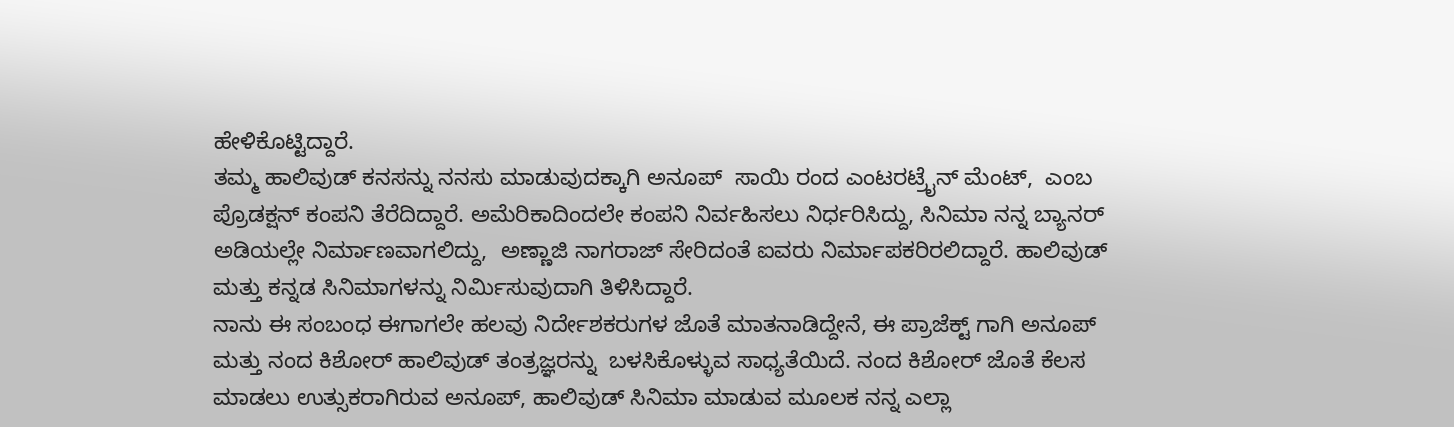ಹೇಳಿಕೊಟ್ಟಿದ್ದಾರೆ.
ತಮ್ಮ ಹಾಲಿವುಡ್ ಕನಸನ್ನು ನನಸು ಮಾಡುವುದಕ್ಕಾಗಿ ಅನೂಪ್  ಸಾಯಿ ರಂದ ಎಂಟರಟ್ರೈನ್ ಮೆಂಟ್,  ಎಂಬ ಪ್ರೊಡಕ್ಷನ್ ಕಂಪನಿ ತೆರೆದಿದ್ದಾರೆ. ಅಮೆರಿಕಾದಿಂದಲೇ ಕಂಪನಿ ನಿರ್ವಹಿಸಲು ನಿರ್ಧರಿಸಿದ್ದು, ಸಿನಿಮಾ ನನ್ನ ಬ್ಯಾನರ್ ಅಡಿಯಲ್ಲೇ ನಿರ್ಮಾಣವಾಗಲಿದ್ದು,  ಅಣ್ಣಾಜಿ ನಾಗರಾಜ್ ಸೇರಿದಂತೆ ಐವರು ನಿರ್ಮಾಪಕರಿರಲಿದ್ದಾರೆ. ಹಾಲಿವುಡ್ ಮತ್ತು ಕನ್ನಡ ಸಿನಿಮಾಗಳನ್ನು ನಿರ್ಮಿಸುವುದಾಗಿ ತಿಳಿಸಿದ್ದಾರೆ.
ನಾನು ಈ ಸಂಬಂಧ ಈಗಾಗಲೇ ಹಲವು ನಿರ್ದೇಶಕರುಗಳ ಜೊತೆ ಮಾತನಾಡಿದ್ದೇನೆ, ಈ ಪ್ರಾಜೆಕ್ಟ್ ಗಾಗಿ ಅನೂಪ್ ಮತ್ತು ನಂದ ಕಿಶೋರ್ ಹಾಲಿವುಡ್ ತಂತ್ರಜ್ಞರನ್ನು  ಬಳಸಿಕೊಳ್ಳುವ ಸಾಧ್ಯತೆಯಿದೆ. ನಂದ ಕಿಶೋರ್ ಜೊತೆ ಕೆಲಸ ಮಾಡಲು ಉತ್ಸುಕರಾಗಿರುವ ಅನೂಪ್, ಹಾಲಿವುಡ್ ಸಿನಿಮಾ ಮಾಡುವ ಮೂಲಕ ನನ್ನ ಎಲ್ಲಾ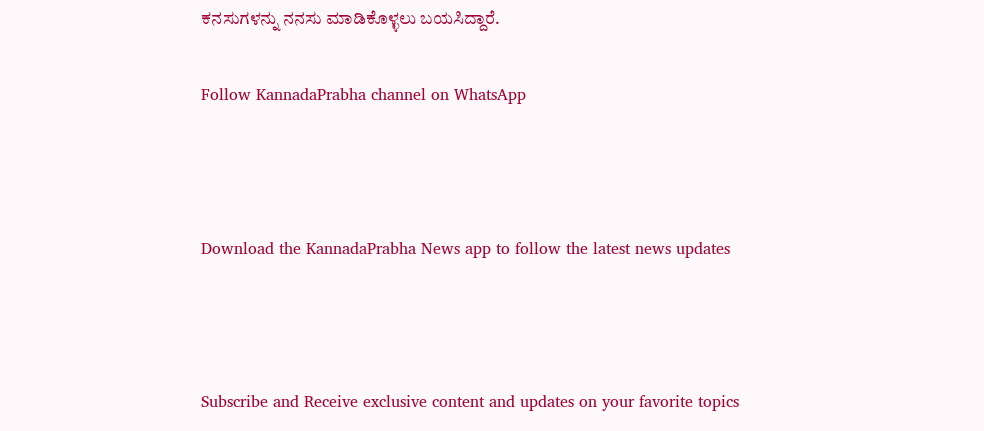ಕನಸುಗಳನ್ನು ನನಸು ಮಾಡಿಕೊಳ್ಳಲು ಬಯಸಿದ್ದಾರೆ.

Follow KannadaPrabha channel on WhatsApp



Download the KannadaPrabha News app to follow the latest news updates



Subscribe and Receive exclusive content and updates on your favorite topics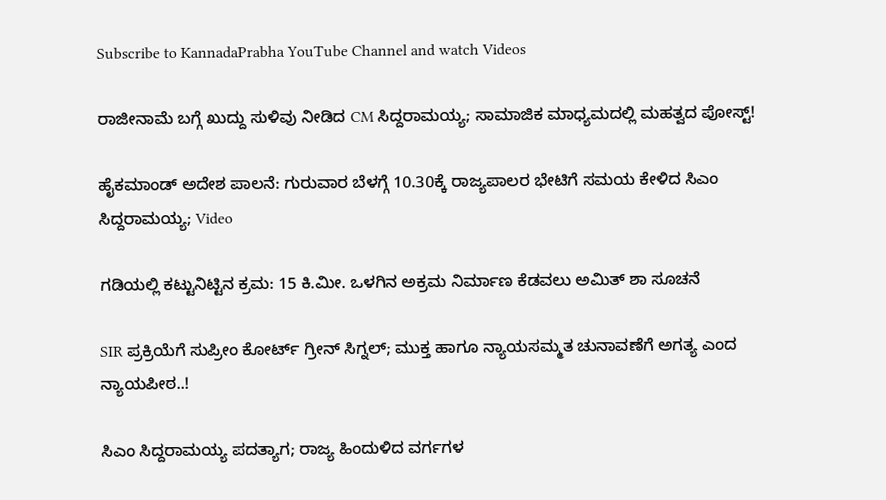Subscribe to KannadaPrabha YouTube Channel and watch Videos

ರಾಜೀನಾಮೆ ಬಗ್ಗೆ ಖುದ್ದು ಸುಳಿವು ನೀಡಿದ CM ಸಿದ್ದರಾಮಯ್ಯ; ಸಾಮಾಜಿಕ ಮಾಧ್ಯಮದಲ್ಲಿ ಮಹತ್ವದ ಪೋಸ್ಟ್!

ಹೈಕಮಾಂಡ್ ಅದೇಶ ಪಾಲನೆ: ಗುರುವಾರ ಬೆಳಗ್ಗೆ 10.30ಕ್ಕೆ ರಾಜ್ಯಪಾಲರ ಭೇಟಿಗೆ ಸಮಯ ಕೇಳಿದ ಸಿಎಂ ಸಿದ್ದರಾಮಯ್ಯ; Video

ಗಡಿಯಲ್ಲಿ ಕಟ್ಟುನಿಟ್ಟಿನ ಕ್ರಮ: 15 ಕಿ.ಮೀ. ಒಳಗಿನ ಅಕ್ರಮ ನಿರ್ಮಾಣ ಕೆಡವಲು ಅಮಿತ್ ಶಾ ಸೂಚನೆ

SIR ಪ್ರಕ್ರಿಯೆಗೆ ಸುಪ್ರೀಂ ಕೋರ್ಟ್ ಗ್ರೀನ್ ಸಿಗ್ನಲ್; ಮುಕ್ತ ಹಾಗೂ ನ್ಯಾಯಸಮ್ಮತ ಚುನಾವಣೆಗೆ ಅಗತ್ಯ ಎಂದ ನ್ಯಾಯಪೀಠ..!

ಸಿಎಂ ಸಿದ್ದರಾಮಯ್ಯ ಪದತ್ಯಾಗ; ರಾಜ್ಯ ಹಿಂದುಳಿದ ವರ್ಗಗಳ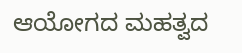ಆಯೋಗದ ಮಹತ್ವದ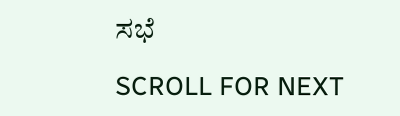ಸಭೆ

SCROLL FOR NEXT